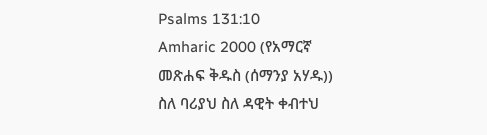Psalms 131:10
Amharic 2000 (የአማርኛ መጽሐፍ ቅዱስ (ሰማንያ አሃዱ))
ስለ ባሪያህ ስለ ዳዊት ቀብተህ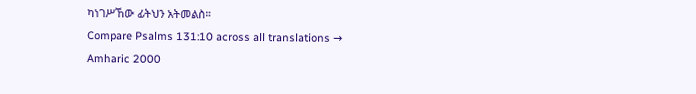ካነገሥኸው ፊትህን አትመልስ።
Compare Psalms 131:10 across all translations →
Amharic 2000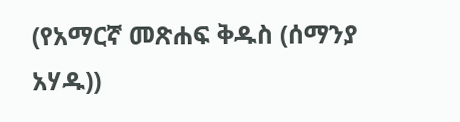(የአማርኛ መጽሐፍ ቅዱስ (ሰማንያ አሃዱ))